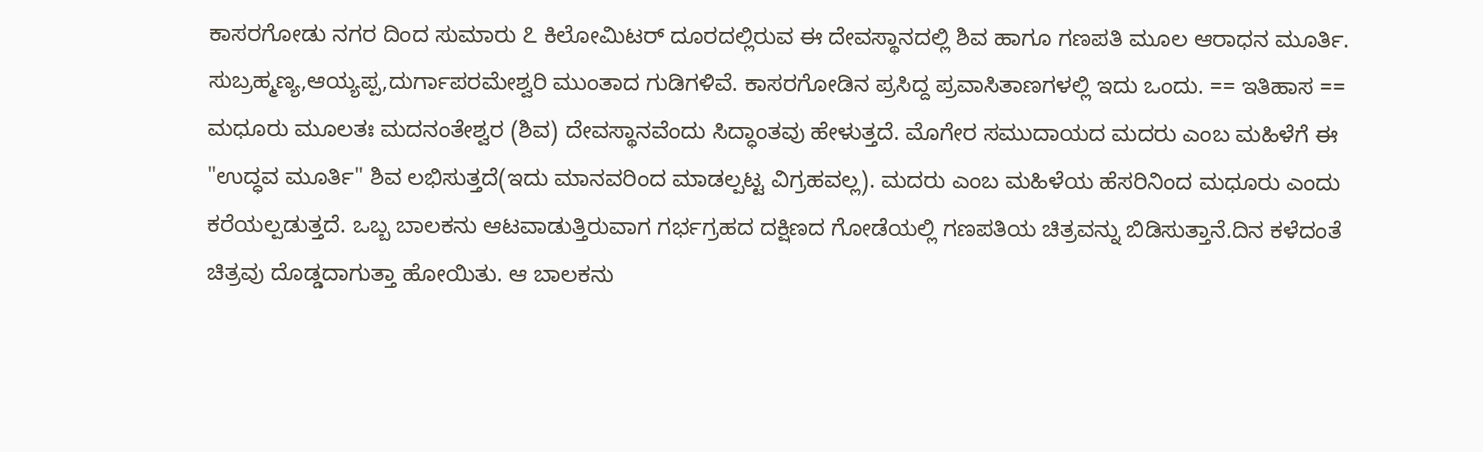ಕಾಸರಗೋಡು ನಗರ ದಿಂದ ಸುಮಾರು ೭ ಕಿಲೋಮಿಟರ್ ದೂರದಲ್ಲಿರುವ ಈ ದೇವಸ್ಥಾನದಲ್ಲಿ ಶಿವ ಹಾಗೂ ಗಣಪತಿ ಮೂಲ ಆರಾಧನ ಮೂರ್ತಿ. ಸುಬ್ರಹ್ಮಣ್ಯ,ಆಯ್ಯಪ್ಪ,ದುರ್ಗಾಪರಮೇಶ್ವರಿ ಮುಂತಾದ ಗುಡಿಗಳಿವೆ. ಕಾಸರಗೋಡಿನ ಪ್ರಸಿದ್ದ ಪ್ರವಾಸಿತಾಣಗಳಲ್ಲಿ ಇದು ಒಂದು. == ಇತಿಹಾಸ == ಮಧೂರು ಮೂಲತಃ ಮದನಂತೇಶ್ವರ (ಶಿವ) ದೇವಸ್ಥಾನವೆಂದು ಸಿದ್ಧಾಂತವು ಹೇಳುತ್ತದೆ. ಮೊಗೇರ ಸಮುದಾಯದ ಮದರು ಎಂಬ ಮಹಿಳೆಗೆ ಈ "ಉದ್ಧವ ಮೂರ್ತಿ" ಶಿವ ಲಭಿಸುತ್ತದೆ(ಇದು ಮಾನವರಿಂದ ಮಾಡಲ್ಪಟ್ಟ ವಿಗ್ರಹವಲ್ಲ). ಮದರು ಎಂಬ ಮಹಿಳೆಯ ಹೆಸರಿನಿಂದ ಮಧೂರು ಎಂದು ಕರೆಯಲ್ಪಡುತ್ತದೆ. ಒಬ್ಬ ಬಾಲಕನು ಆಟವಾಡುತ್ತಿರುವಾಗ ಗರ್ಭಗ್ರಹದ ದಕ್ಷಿಣದ ಗೋಡೆಯಲ್ಲಿ ಗಣಪತಿಯ ಚಿತ್ರವನ್ನು ಬಿಡಿಸುತ್ತಾನೆ.ದಿನ ಕಳೆದಂತೆ ಚಿತ್ರವು ದೊಡ್ಡದಾಗುತ್ತಾ ಹೋಯಿತು. ಆ ಬಾಲಕನು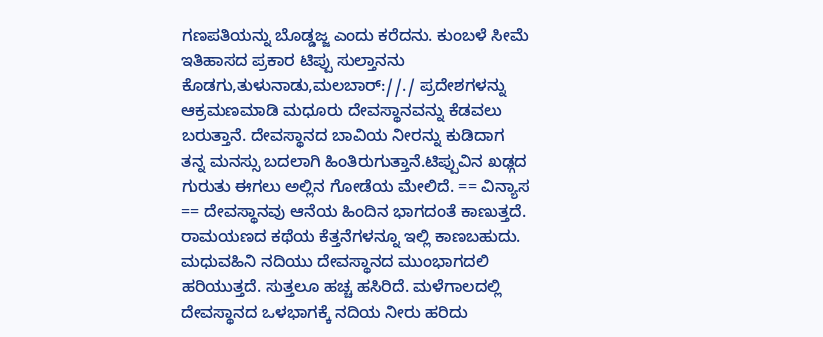ಗಣಪತಿಯನ್ನು ಬೊಡ್ಡಜ್ಜ ಎಂದು ಕರೆದನು. ಕುಂಬಳೆ ಸೀಮೆ ಇತಿಹಾಸದ ಪ್ರಕಾರ ಟಿಪ್ಪು ಸುಲ್ತಾನನು ಕೊಡಗು,ತುಳುನಾಡು,ಮಲಬಾರ್://./ ಪ್ರದೇಶಗಳನ್ನು ಆಕ್ರಮಣಮಾಡಿ ಮಧೂರು ದೇವಸ್ಥಾನವನ್ನು ಕೆಡವಲು ಬರುತ್ತಾನೆ. ದೇವಸ್ಥಾನದ ಬಾವಿಯ ನೀರನ್ನು ಕುಡಿದಾಗ ತನ್ನ ಮನಸ್ಸು ಬದಲಾಗಿ ಹಿಂತಿರುಗುತ್ತಾನೆ.ಟಿಪ್ಪುವಿನ ಖಢ್ಗದ ಗುರುತು ಈಗಲು ಅಲ್ಲಿನ ಗೋಡೆಯ ಮೇಲಿದೆ. == ವಿನ್ಯಾಸ == ದೇವಸ್ಥಾನವು ಆನೆಯ ಹಿಂದಿನ ಭಾಗದಂತೆ ಕಾಣುತ್ತದೆ. ರಾಮಯಣದ ಕಥೆಯ ಕೆತ್ತನೆಗಳನ್ನೂ ಇಲ್ಲಿ ಕಾಣಬಹುದು. ಮಧುವಹಿನಿ ನದಿಯು ದೇವಸ್ಥಾನದ ಮುಂಭಾಗದಲಿ ಹರಿಯುತ್ತದೆ. ಸುತ್ತಲೂ ಹಚ್ಚ ಹಸಿರಿದೆ. ಮಳೆಗಾಲದಲ್ಲಿ ದೇವಸ್ಥಾನದ ಒಳಭಾಗಕ್ಕೆ ನದಿಯ ನೀರು ಹರಿದು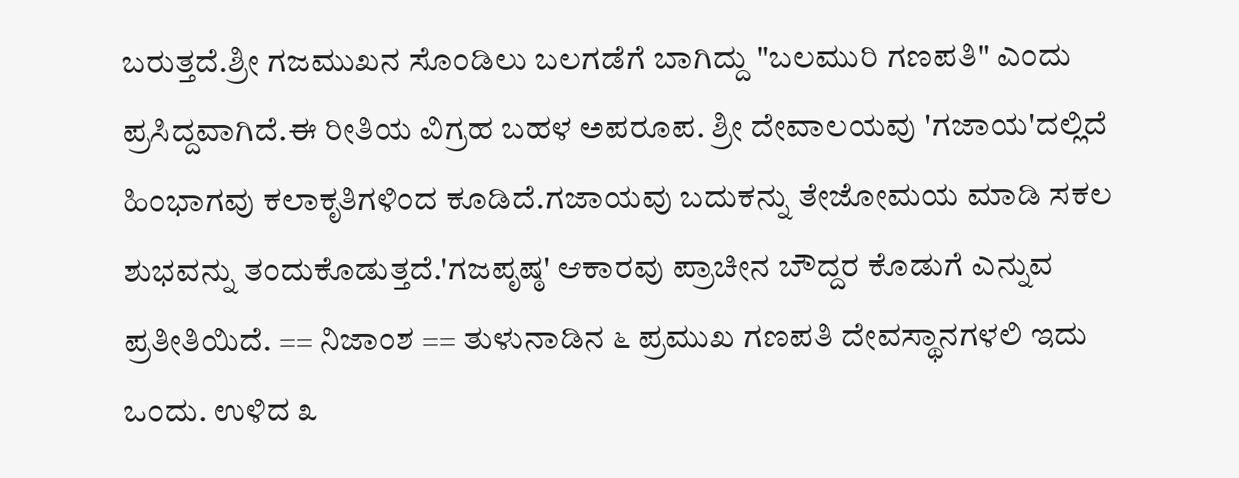ಬರುತ್ತದೆ.ಶ್ರೀ ಗಜಮುಖನ ಸೊಂಡಿಲು ಬಲಗಡೆಗೆ ಬಾಗಿದ್ದು "ಬಲಮುರಿ ಗಣಪತಿ" ಎಂದು ಪ್ರಸಿದ್ದವಾಗಿದೆ.ಈ ರೀತಿಯ ವಿಗ್ರಹ ಬಹಳ ಅಪರೂಪ. ಶ್ರೀ ದೇವಾಲಯವು 'ಗಜಾಯ'ದಲ್ಲಿದೆ ಹಿಂಭಾಗವು ಕಲಾಕೃತಿಗಳಿಂದ ಕೂಡಿದೆ.ಗಜಾಯವು ಬದುಕನ್ನು ತೇಜೋಮಯ ಮಾಡಿ ಸಕಲ ಶುಭವನ್ನು ತಂದುಕೊಡುತ್ತದೆ.'ಗಜಪೃಷ್ಠ' ಆಕಾರವು ಪ್ರಾಚೀನ ಬೌದ್ದರ ಕೊಡುಗೆ ಎನ್ನುವ ಪ್ರತೀತಿಯಿದೆ. == ನಿಜಾಂಶ == ತುಳುನಾಡಿನ ೬ ಪ್ರಮುಖ ಗಣಪತಿ ದೇವಸ್ಥಾನಗಳಲಿ ಇದು ಒಂದು. ಉಳಿದ ೩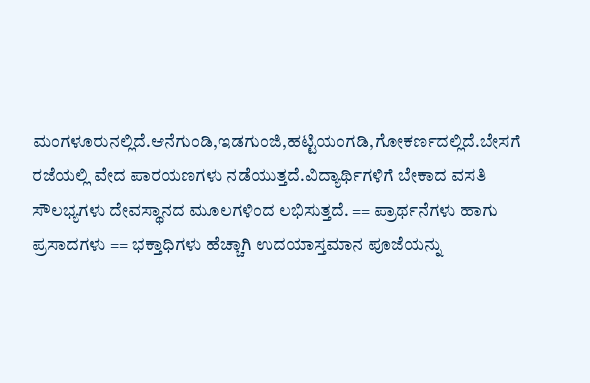ಮಂಗಳೂರುನಲ್ಲಿದೆ.ಆನೆಗುಂಡಿ,ಇಡಗುಂಜಿ,ಹಟ್ಟಿಯಂಗಡಿ,ಗೋಕರ್ಣದಲ್ಲಿದೆ.ಬೇಸಗೆ ರಜೆಯಲ್ಲಿ ವೇದ ಪಾರಯಣಗಳು ನಡೆಯುತ್ತದೆ.ವಿದ್ಯಾರ್ಥಿಗಳಿಗೆ ಬೇಕಾದ ವಸತಿ ಸೌಲಭ್ಯಗಳು ದೇವಸ್ಥಾನದ ಮೂಲಗಳಿಂದ ಲಭಿಸುತ್ತದೆ. == ಪ್ರಾರ್ಥನೆಗಳು ಹಾಗು ಪ್ರಸಾದಗಳು == ಭಕ್ತಾಧಿಗಳು ಹೆಚ್ಚಾಗಿ ಉದಯಾಸ್ತಮಾನ ಪೂಜೆಯನ್ನು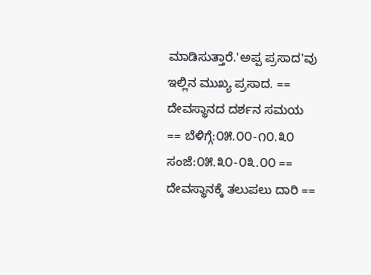ಮಾಡಿಸುತ್ತಾರೆ.'ಅಪ್ಪ ಪ್ರಸಾದ'ವು ಇಲ್ಲಿನ ಮುಖ್ಯ ಪ್ರಸಾದ. == ದೇವಸ್ಥಾನದ ದರ್ಶನ ಸಮಯ == ಬೆಳಿಗ್ಗೆ:೦೫.೦೦-೧೦.೩೦ ಸಂಜೆ:೦೫.೩೦-೦೩.೦೦ == ದೇವಸ್ಥಾನಕ್ಕೆ ತಲುಪಲು ದಾರಿ ==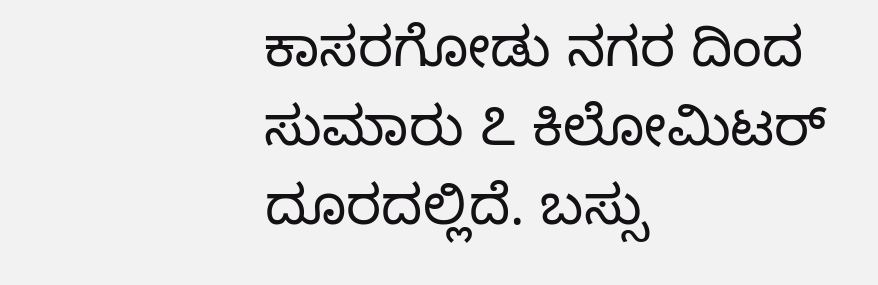ಕಾಸರಗೋಡು ನಗರ ದಿಂದ ಸುಮಾರು ೭ ಕಿಲೋಮಿಟರ್ ದೂರದಲ್ಲಿದೆ. ಬಸ್ಸು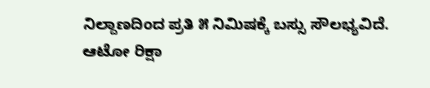ನಿಲ್ದಾಣದಿಂದ ಪ್ರತಿ ೫ ನಿಮಿಷಕ್ಕೆ ಬಸ್ಸು ಸೌಲಭ್ಯವಿದೆ. ಆಟೋ ರಿಕ್ಷಾ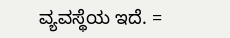ವ್ಯವಸ್ಥೆಯ ಇದೆ. =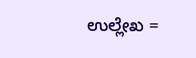ಉಲ್ಲೇಖ =